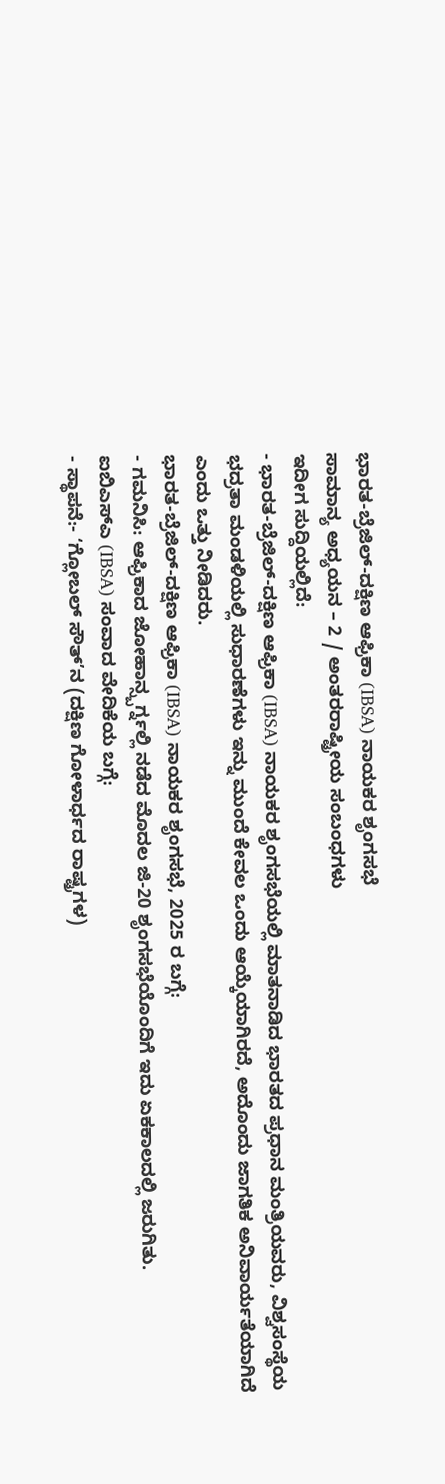ಭಾರತ-ಬ್ರೆಜಿಲ್-ದಕ್ಷಿಣ ಆಫ್ರಿಕಾ (IBSA) ನಾಯಕರ ಶೃಂಗಸಭೆ
ಸಾಮಾನ್ಯ ಅಧ್ಯಯನ – 2 / ಅಂತರರಾಷ್ಟ್ರೀಯ ಸಂಬಂಧಗಳು
ಇದೀಗ ಸುದ್ದಿಯಲ್ಲಿದೆ:
- ಭಾರತ-ಬ್ರೆಜಿಲ್-ದಕ್ಷಿಣ ಆಫ್ರಿಕಾ (IBSA) ನಾಯಕರ ಶೃಂಗಸಭೆಯಲ್ಲಿ ಮಾತನಾಡಿದ ಭಾರತದ ಪ್ರಧಾನ ಮಂತ್ರಿಯವರು, ವಿಶ್ವಸಂಸ್ಥೆಯ ಭದ್ರತಾ ಮಂಡಳಿಯಲ್ಲಿ ಸುಧಾರಣೆಗಳು ಇನ್ನು ಮುಂದೆ ಕೇವಲ ಒಂದು ಆಯ್ಕೆಯಾಗಿರದೆ, ಅದೊಂದು ಜಾಗತಿಕ ಅನಿವಾರ್ಯತೆಯಾಗಿದೆ ಎಂದು ಒತ್ತು ನೀಡಿದರು.
ಭಾರತ-ಬ್ರೆಜಿಲ್-ದಕ್ಷಿಣ ಆಫ್ರಿಕಾ (IBSA) ನಾಯಕರ ಶೃಂಗಸಭೆ, 2025 ರ ಬಗ್ಗೆ:
- ಗಮನಿಸಿ: ಆಫ್ರಿಕಾದ ಜೋಹಾನ್ಸ್ಬರ್ಗ್ನಲ್ಲಿ ನಡೆದ ಮೊದಲ ಜಿ-20 ಶೃಂಗಸಭೆಯೊಂದಿಗೆ ಇದು ಏಕಕಾಲದಲ್ಲಿ ಜರುಗಿತು.
ಐಬಿಎಸ್ಎ (IBSA) ಸಂವಾದ ವೇದಿಕೆಯ ಬಗ್ಗೆ:
- ಸ್ಥಾಪನೆ:- ‘ಗ್ಲೋಬಲ್ ಸೌತ್’ನ (ದಕ್ಷಿಣ ಗೋಳಾರ್ಧದ ರಾಷ್ಟ್ರಗಳ)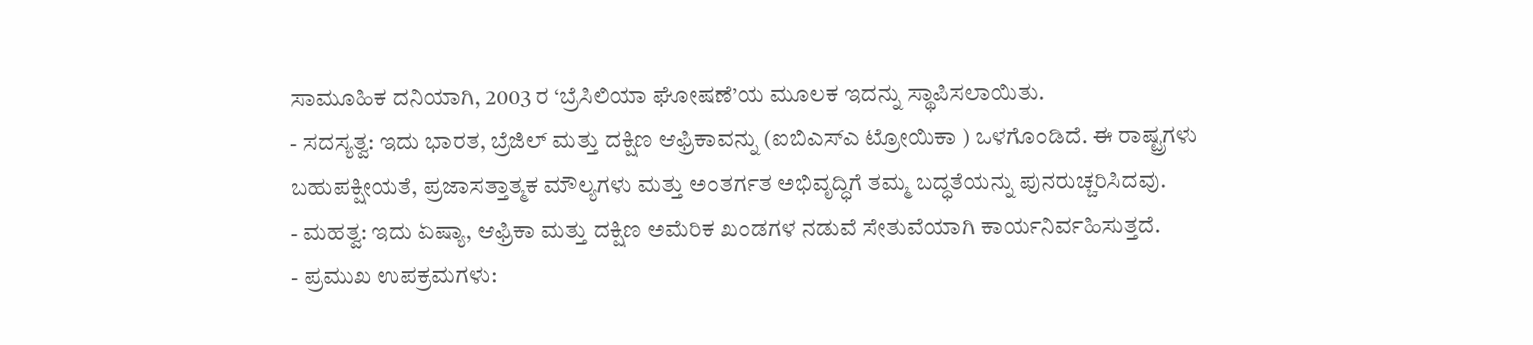ಸಾಮೂಹಿಕ ದನಿಯಾಗಿ, 2003 ರ ‘ಬ್ರೆಸಿಲಿಯಾ ಘೋಷಣೆ’ಯ ಮೂಲಕ ಇದನ್ನು ಸ್ಥಾಪಿಸಲಾಯಿತು.
- ಸದಸ್ಯತ್ವ: ಇದು ಭಾರತ, ಬ್ರೆಜಿಲ್ ಮತ್ತು ದಕ್ಷಿಣ ಆಫ್ರಿಕಾವನ್ನು (ಐಬಿಎಸ್ಎ ಟ್ರೋಯಿಕಾ ) ಒಳಗೊಂಡಿದೆ. ಈ ರಾಷ್ಟ್ರಗಳು ಬಹುಪಕ್ಷೀಯತೆ, ಪ್ರಜಾಸತ್ತಾತ್ಮಕ ಮೌಲ್ಯಗಳು ಮತ್ತು ಅಂತರ್ಗತ ಅಭಿವೃದ್ಧಿಗೆ ತಮ್ಮ ಬದ್ಧತೆಯನ್ನು ಪುನರುಚ್ಚರಿಸಿದವು.
- ಮಹತ್ವ: ಇದು ಏಷ್ಯಾ, ಆಫ್ರಿಕಾ ಮತ್ತು ದಕ್ಷಿಣ ಅಮೆರಿಕ ಖಂಡಗಳ ನಡುವೆ ಸೇತುವೆಯಾಗಿ ಕಾರ್ಯನಿರ್ವಹಿಸುತ್ತದೆ.
- ಪ್ರಮುಖ ಉಪಕ್ರಮಗಳು: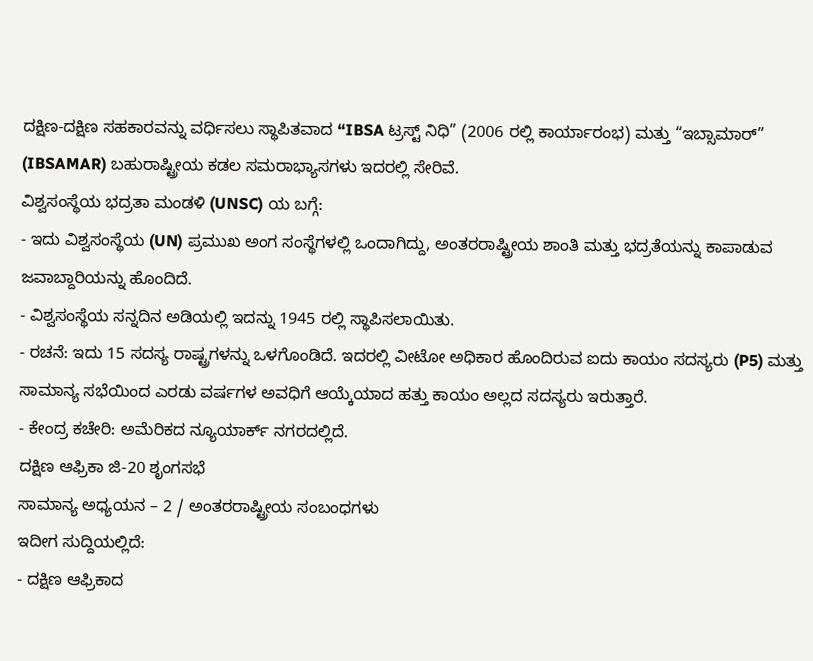ದಕ್ಷಿಣ-ದಕ್ಷಿಣ ಸಹಕಾರವನ್ನು ವರ್ಧಿಸಲು ಸ್ಥಾಪಿತವಾದ “IBSA ಟ್ರಸ್ಟ್ ನಿಧಿ” (2006 ರಲ್ಲಿ ಕಾರ್ಯಾರಂಭ) ಮತ್ತು “ಇಬ್ಸಾಮಾರ್” (IBSAMAR) ಬಹುರಾಷ್ಟ್ರೀಯ ಕಡಲ ಸಮರಾಭ್ಯಾಸಗಳು ಇದರಲ್ಲಿ ಸೇರಿವೆ.
ವಿಶ್ವಸಂಸ್ಥೆಯ ಭದ್ರತಾ ಮಂಡಳಿ (UNSC) ಯ ಬಗ್ಗೆ:
- ಇದು ವಿಶ್ವಸಂಸ್ಥೆಯ (UN) ಪ್ರಮುಖ ಅಂಗ ಸಂಸ್ಥೆಗಳಲ್ಲಿ ಒಂದಾಗಿದ್ದು, ಅಂತರರಾಷ್ಟ್ರೀಯ ಶಾಂತಿ ಮತ್ತು ಭದ್ರತೆಯನ್ನು ಕಾಪಾಡುವ ಜವಾಬ್ದಾರಿಯನ್ನು ಹೊಂದಿದೆ.
- ವಿಶ್ವಸಂಸ್ಥೆಯ ಸನ್ನದಿನ ಅಡಿಯಲ್ಲಿ ಇದನ್ನು 1945 ರಲ್ಲಿ ಸ್ಥಾಪಿಸಲಾಯಿತು.
- ರಚನೆ: ಇದು 15 ಸದಸ್ಯ ರಾಷ್ಟ್ರಗಳನ್ನು ಒಳಗೊಂಡಿದೆ. ಇದರಲ್ಲಿ ವೀಟೋ ಅಧಿಕಾರ ಹೊಂದಿರುವ ಐದು ಕಾಯಂ ಸದಸ್ಯರು (P5) ಮತ್ತು ಸಾಮಾನ್ಯ ಸಭೆಯಿಂದ ಎರಡು ವರ್ಷಗಳ ಅವಧಿಗೆ ಆಯ್ಕೆಯಾದ ಹತ್ತು ಕಾಯಂ ಅಲ್ಲದ ಸದಸ್ಯರು ಇರುತ್ತಾರೆ.
- ಕೇಂದ್ರ ಕಚೇರಿ: ಅಮೆರಿಕದ ನ್ಯೂಯಾರ್ಕ್ ನಗರದಲ್ಲಿದೆ.
ದಕ್ಷಿಣ ಆಫ್ರಿಕಾ ಜಿ-20 ಶೃಂಗಸಭೆ
ಸಾಮಾನ್ಯ ಅಧ್ಯಯನ – 2 / ಅಂತರರಾಷ್ಟ್ರೀಯ ಸಂಬಂಧಗಳು
ಇದೀಗ ಸುದ್ದಿಯಲ್ಲಿದೆ:
- ದಕ್ಷಿಣ ಆಫ್ರಿಕಾದ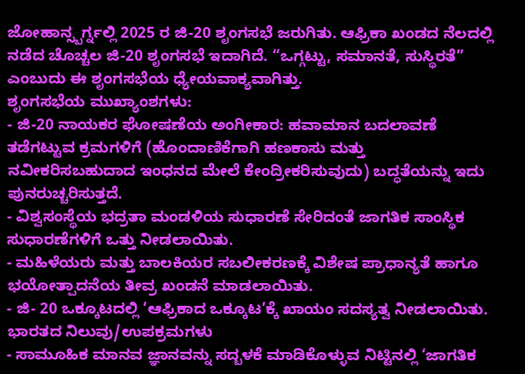ಜೋಹಾನ್ಸ್ಬರ್ಗ್ನಲ್ಲಿ 2025 ರ ಜಿ-20 ಶೃಂಗಸಭೆ ಜರುಗಿತು. ಆಫ್ರಿಕಾ ಖಂಡದ ನೆಲದಲ್ಲಿ ನಡೆದ ಚೊಚ್ಚಲ ಜಿ-20 ಶೃಂಗಸಭೆ ಇದಾಗಿದೆ. “ಒಗ್ಗಟ್ಟು, ಸಮಾನತೆ, ಸುಸ್ಥಿರತೆ” ಎಂಬುದು ಈ ಶೃಂಗಸಭೆಯ ಧ್ಯೇಯವಾಕ್ಯವಾಗಿತ್ತು.
ಶೃಂಗಸಭೆಯ ಮುಖ್ಯಾಂಶಗಳು:
- ಜಿ-20 ನಾಯಕರ ಘೋಷಣೆಯ ಅಂಗೀಕಾರ: ಹವಾಮಾನ ಬದಲಾವಣೆ ತಡೆಗಟ್ಟುವ ಕ್ರಮಗಳಿಗೆ (ಹೊಂದಾಣಿಕೆಗಾಗಿ ಹಣಕಾಸು ಮತ್ತು ನವೀಕರಿಸಬಹುದಾದ ಇಂಧನದ ಮೇಲೆ ಕೇಂದ್ರೀಕರಿಸುವುದು) ಬದ್ಧತೆಯನ್ನು ಇದು ಪುನರುಚ್ಚರಿಸುತ್ತದೆ.
- ವಿಶ್ವಸಂಸ್ಥೆಯ ಭದ್ರತಾ ಮಂಡಳಿಯ ಸುಧಾರಣೆ ಸೇರಿದಂತೆ ಜಾಗತಿಕ ಸಾಂಸ್ಥಿಕ ಸುಧಾರಣೆಗಳಿಗೆ ಒತ್ತು ನೀಡಲಾಯಿತು.
- ಮಹಿಳೆಯರು ಮತ್ತು ಬಾಲಕಿಯರ ಸಬಲೀಕರಣಕ್ಕೆ ವಿಶೇಷ ಪ್ರಾಧಾನ್ಯತೆ ಹಾಗೂ ಭಯೋತ್ಪಾದನೆಯ ತೀವ್ರ ಖಂಡನೆ ಮಾಡಲಾಯಿತು.
- ಜಿ- 20 ಒಕ್ಕೂಟದಲ್ಲಿ ‘ಆಫ್ರಿಕಾದ ಒಕ್ಕೂಟ’ಕ್ಕೆ ಖಾಯಂ ಸದಸ್ಯತ್ವ ನೀಡಲಾಯಿತು.
ಭಾರತದ ನಿಲುವು/ಉಪಕ್ರಮಗಳು
- ಸಾಮೂಹಿಕ ಮಾನವ ಜ್ಞಾನವನ್ನು ಸದ್ಬಳಕೆ ಮಾಡಿಕೊಳ್ಳುವ ನಿಟ್ಟಿನಲ್ಲಿ ‘ಜಾಗತಿಕ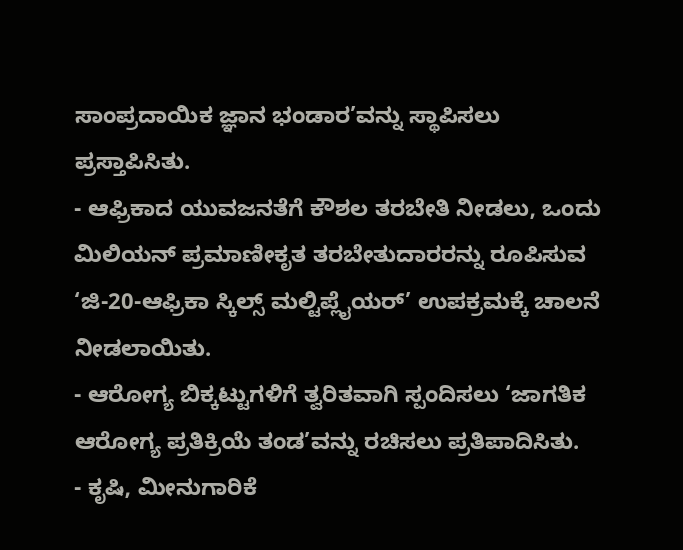ಸಾಂಪ್ರದಾಯಿಕ ಜ್ಞಾನ ಭಂಡಾರ’ವನ್ನು ಸ್ಥಾಪಿಸಲು ಪ್ರಸ್ತಾಪಿಸಿತು.
- ಆಫ್ರಿಕಾದ ಯುವಜನತೆಗೆ ಕೌಶಲ ತರಬೇತಿ ನೀಡಲು, ಒಂದು ಮಿಲಿಯನ್ ಪ್ರಮಾಣೀಕೃತ ತರಬೇತುದಾರರನ್ನು ರೂಪಿಸುವ ‘ಜಿ-20-ಆಫ್ರಿಕಾ ಸ್ಕಿಲ್ಸ್ ಮಲ್ಟಿಪ್ಲೈಯರ್’ ಉಪಕ್ರಮಕ್ಕೆ ಚಾಲನೆ ನೀಡಲಾಯಿತು.
- ಆರೋಗ್ಯ ಬಿಕ್ಕಟ್ಟುಗಳಿಗೆ ತ್ವರಿತವಾಗಿ ಸ್ಪಂದಿಸಲು ‘ಜಾಗತಿಕ ಆರೋಗ್ಯ ಪ್ರತಿಕ್ರಿಯೆ ತಂಡ’ವನ್ನು ರಚಿಸಲು ಪ್ರತಿಪಾದಿಸಿತು.
- ಕೃಷಿ, ಮೀನುಗಾರಿಕೆ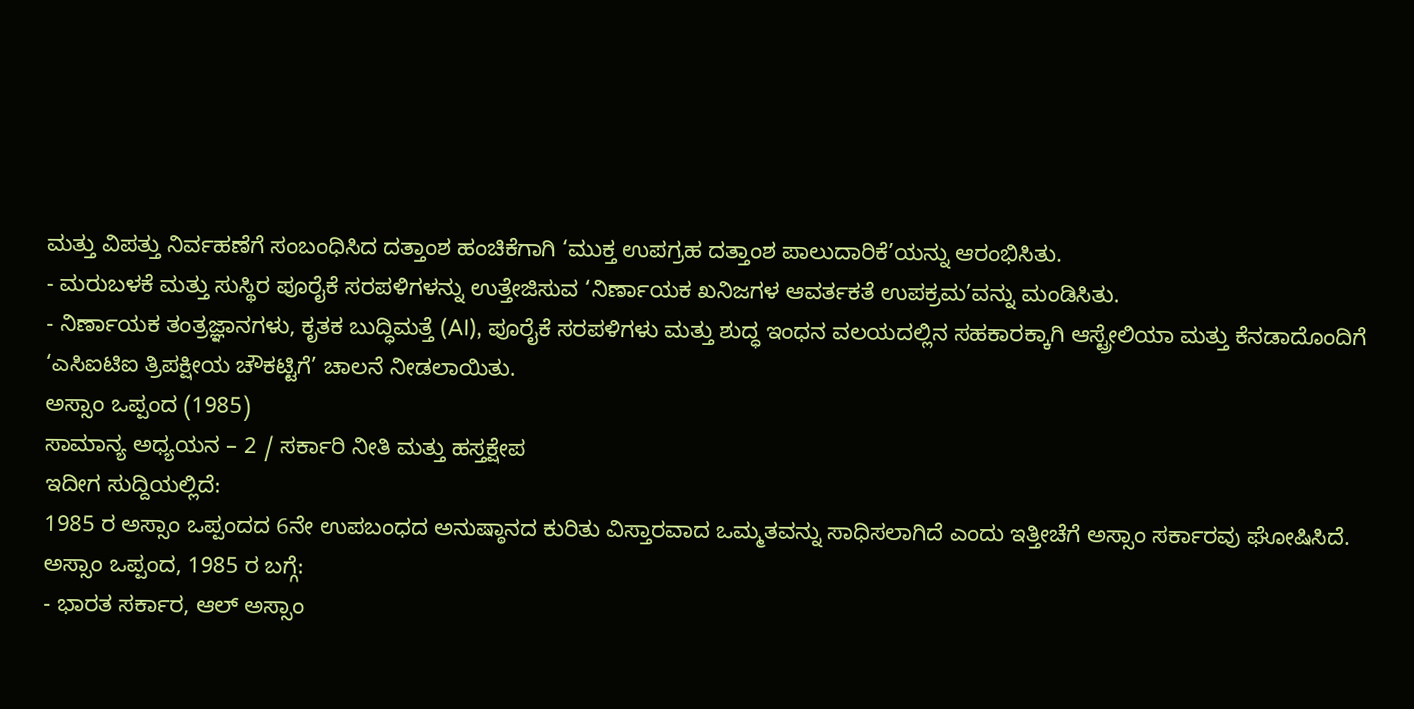ಮತ್ತು ವಿಪತ್ತು ನಿರ್ವಹಣೆಗೆ ಸಂಬಂಧಿಸಿದ ದತ್ತಾಂಶ ಹಂಚಿಕೆಗಾಗಿ ‘ಮುಕ್ತ ಉಪಗ್ರಹ ದತ್ತಾಂಶ ಪಾಲುದಾರಿಕೆ’ಯನ್ನು ಆರಂಭಿಸಿತು.
- ಮರುಬಳಕೆ ಮತ್ತು ಸುಸ್ಥಿರ ಪೂರೈಕೆ ಸರಪಳಿಗಳನ್ನು ಉತ್ತೇಜಿಸುವ ‘ನಿರ್ಣಾಯಕ ಖನಿಜಗಳ ಆವರ್ತಕತೆ ಉಪಕ್ರಮ’ವನ್ನು ಮಂಡಿಸಿತು.
- ನಿರ್ಣಾಯಕ ತಂತ್ರಜ್ಞಾನಗಳು, ಕೃತಕ ಬುದ್ಧಿಮತ್ತೆ (AI), ಪೂರೈಕೆ ಸರಪಳಿಗಳು ಮತ್ತು ಶುದ್ಧ ಇಂಧನ ವಲಯದಲ್ಲಿನ ಸಹಕಾರಕ್ಕಾಗಿ ಆಸ್ಟ್ರೇಲಿಯಾ ಮತ್ತು ಕೆನಡಾದೊಂದಿಗೆ ‘ಎಸಿಐಟಿಐ ತ್ರಿಪಕ್ಷೀಯ ಚೌಕಟ್ಟಿಗೆ’ ಚಾಲನೆ ನೀಡಲಾಯಿತು.
ಅಸ್ಸಾಂ ಒಪ್ಪಂದ (1985)
ಸಾಮಾನ್ಯ ಅಧ್ಯಯನ – 2 / ಸರ್ಕಾರಿ ನೀತಿ ಮತ್ತು ಹಸ್ತಕ್ಷೇಪ
ಇದೀಗ ಸುದ್ದಿಯಲ್ಲಿದೆ:
1985 ರ ಅಸ್ಸಾಂ ಒಪ್ಪಂದದ 6ನೇ ಉಪಬಂಧದ ಅನುಷ್ಠಾನದ ಕುರಿತು ವಿಸ್ತಾರವಾದ ಒಮ್ಮತವನ್ನು ಸಾಧಿಸಲಾಗಿದೆ ಎಂದು ಇತ್ತೀಚೆಗೆ ಅಸ್ಸಾಂ ಸರ್ಕಾರವು ಘೋಷಿಸಿದೆ.
ಅಸ್ಸಾಂ ಒಪ್ಪಂದ, 1985 ರ ಬಗ್ಗೆ:
- ಭಾರತ ಸರ್ಕಾರ, ಆಲ್ ಅಸ್ಸಾಂ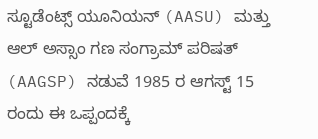ಸ್ಟೂಡೆಂಟ್ಸ್ ಯೂನಿಯನ್ (AASU) ಮತ್ತು ಆಲ್ ಅಸ್ಸಾಂ ಗಣ ಸಂಗ್ರಾಮ್ ಪರಿಷತ್ (AAGSP) ನಡುವೆ 1985 ರ ಆಗಸ್ಟ್ 15 ರಂದು ಈ ಒಪ್ಪಂದಕ್ಕೆ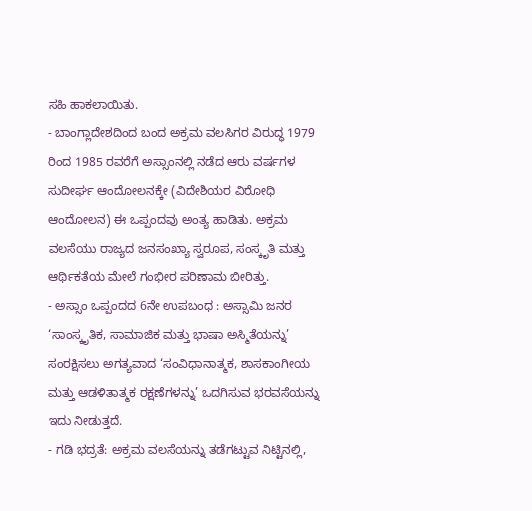ಸಹಿ ಹಾಕಲಾಯಿತು.
- ಬಾಂಗ್ಲಾದೇಶದಿಂದ ಬಂದ ಅಕ್ರಮ ವಲಸಿಗರ ವಿರುದ್ಧ 1979 ರಿಂದ 1985 ರವರೆಗೆ ಅಸ್ಸಾಂನಲ್ಲಿ ನಡೆದ ಆರು ವರ್ಷಗಳ ಸುದೀರ್ಘ ಆಂದೋಲನಕ್ಕೇ (ವಿದೇಶಿಯರ ವಿರೋಧಿ ಆಂದೋಲನ) ಈ ಒಪ್ಪಂದವು ಅಂತ್ಯ ಹಾಡಿತು. ಅಕ್ರಮ ವಲಸೆಯು ರಾಜ್ಯದ ಜನಸಂಖ್ಯಾ ಸ್ವರೂಪ, ಸಂಸ್ಕೃತಿ ಮತ್ತು ಆರ್ಥಿಕತೆಯ ಮೇಲೆ ಗಂಭೀರ ಪರಿಣಾಮ ಬೀರಿತ್ತು.
- ಅಸ್ಸಾಂ ಒಪ್ಪಂದದ 6ನೇ ಉಪಬಂಧ : ಅಸ್ಸಾಮಿ ಜನರ ‘ಸಾಂಸ್ಕೃತಿಕ, ಸಾಮಾಜಿಕ ಮತ್ತು ಭಾಷಾ ಅಸ್ಮಿತೆಯನ್ನು’ ಸಂರಕ್ಷಿಸಲು ಅಗತ್ಯವಾದ ‘ಸಂವಿಧಾನಾತ್ಮಕ, ಶಾಸಕಾಂಗೀಯ ಮತ್ತು ಆಡಳಿತಾತ್ಮಕ ರಕ್ಷಣೆಗಳನ್ನು’ ಒದಗಿಸುವ ಭರವಸೆಯನ್ನು ಇದು ನೀಡುತ್ತದೆ.
- ಗಡಿ ಭದ್ರತೆ: ಅಕ್ರಮ ವಲಸೆಯನ್ನು ತಡೆಗಟ್ಟುವ ನಿಟ್ಟಿನಲ್ಲಿ,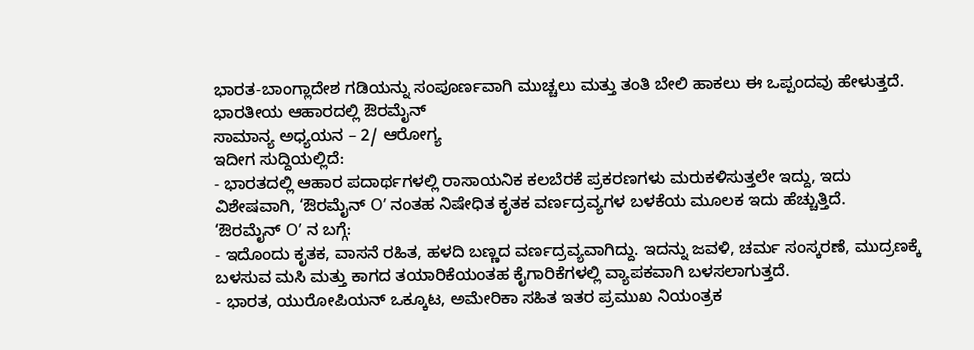ಭಾರತ-ಬಾಂಗ್ಲಾದೇಶ ಗಡಿಯನ್ನು ಸಂಪೂರ್ಣವಾಗಿ ಮುಚ್ಚಲು ಮತ್ತು ತಂತಿ ಬೇಲಿ ಹಾಕಲು ಈ ಒಪ್ಪಂದವು ಹೇಳುತ್ತದೆ.
ಭಾರತೀಯ ಆಹಾರದಲ್ಲಿ ಔರಮೈನ್
ಸಾಮಾನ್ಯ ಅಧ್ಯಯನ – 2/ ಆರೋಗ್ಯ
ಇದೀಗ ಸುದ್ದಿಯಲ್ಲಿದೆ:
- ಭಾರತದಲ್ಲಿ ಆಹಾರ ಪದಾರ್ಥಗಳಲ್ಲಿ ರಾಸಾಯನಿಕ ಕಲಬೆರಕೆ ಪ್ರಕರಣಗಳು ಮರುಕಳಿಸುತ್ತಲೇ ಇದ್ದು, ಇದು ವಿಶೇಷವಾಗಿ, ‘ಔರಮೈನ್ O’ ನಂತಹ ನಿಷೇಧಿತ ಕೃತಕ ವರ್ಣದ್ರವ್ಯಗಳ ಬಳಕೆಯ ಮೂಲಕ ಇದು ಹೆಚ್ಚುತ್ತಿದೆ.
‘ಔರಮೈನ್ O’ ನ ಬಗ್ಗೆ:
- ಇದೊಂದು ಕೃತಕ, ವಾಸನೆ ರಹಿತ, ಹಳದಿ ಬಣ್ಣದ ವರ್ಣದ್ರವ್ಯವಾಗಿದ್ದು. ಇದನ್ನು ಜವಳಿ, ಚರ್ಮ ಸಂಸ್ಕರಣೆ, ಮುದ್ರಣಕ್ಕೆ ಬಳಸುವ ಮಸಿ ಮತ್ತು ಕಾಗದ ತಯಾರಿಕೆಯಂತಹ ಕೈಗಾರಿಕೆಗಳಲ್ಲಿ ವ್ಯಾಪಕವಾಗಿ ಬಳಸಲಾಗುತ್ತದೆ.
- ಭಾರತ, ಯುರೋಪಿಯನ್ ಒಕ್ಕೂಟ, ಅಮೇರಿಕಾ ಸಹಿತ ಇತರ ಪ್ರಮುಖ ನಿಯಂತ್ರಕ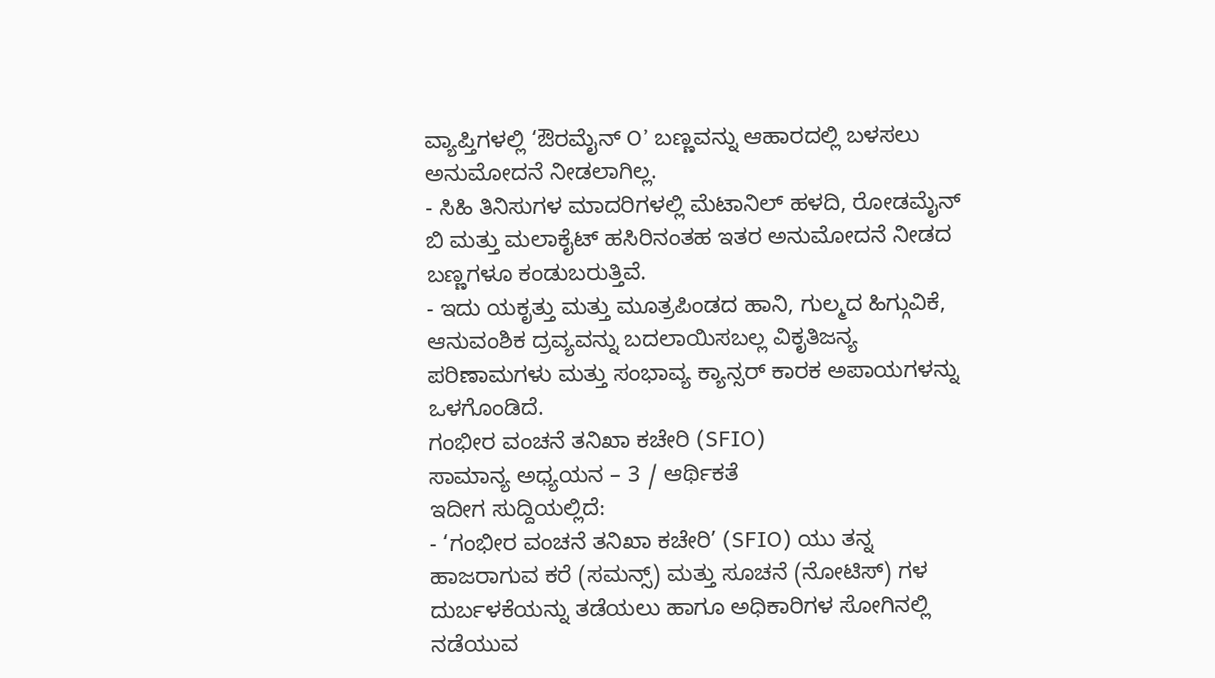ವ್ಯಾಪ್ತಿಗಳಲ್ಲಿ ‘ಔರಮೈನ್ O’ ಬಣ್ಣವನ್ನು ಆಹಾರದಲ್ಲಿ ಬಳಸಲು ಅನುಮೋದನೆ ನೀಡಲಾಗಿಲ್ಲ.
- ಸಿಹಿ ತಿನಿಸುಗಳ ಮಾದರಿಗಳಲ್ಲಿ ಮೆಟಾನಿಲ್ ಹಳದಿ, ರೋಡಮೈನ್ ಬಿ ಮತ್ತು ಮಲಾಕೈಟ್ ಹಸಿರಿನಂತಹ ಇತರ ಅನುಮೋದನೆ ನೀಡದ ಬಣ್ಣಗಳೂ ಕಂಡುಬರುತ್ತಿವೆ.
- ಇದು ಯಕೃತ್ತು ಮತ್ತು ಮೂತ್ರಪಿಂಡದ ಹಾನಿ, ಗುಲ್ಮದ ಹಿಗ್ಗುವಿಕೆ, ಆನುವಂಶಿಕ ದ್ರವ್ಯವನ್ನು ಬದಲಾಯಿಸಬಲ್ಲ ವಿಕೃತಿಜನ್ಯ ಪರಿಣಾಮಗಳು ಮತ್ತು ಸಂಭಾವ್ಯ ಕ್ಯಾನ್ಸರ್ ಕಾರಕ ಅಪಾಯಗಳನ್ನು ಒಳಗೊಂಡಿದೆ.
ಗಂಭೀರ ವಂಚನೆ ತನಿಖಾ ಕಚೇರಿ (SFIO)
ಸಾಮಾನ್ಯ ಅಧ್ಯಯನ – 3 / ಆರ್ಥಿಕತೆ
ಇದೀಗ ಸುದ್ದಿಯಲ್ಲಿದೆ:
- ‘ಗಂಭೀರ ವಂಚನೆ ತನಿಖಾ ಕಚೇರಿ’ (SFIO) ಯು ತನ್ನ ಹಾಜರಾಗುವ ಕರೆ (ಸಮನ್ಸ್) ಮತ್ತು ಸೂಚನೆ (ನೋಟಿಸ್) ಗಳ ದುರ್ಬಳಕೆಯನ್ನು ತಡೆಯಲು ಹಾಗೂ ಅಧಿಕಾರಿಗಳ ಸೋಗಿನಲ್ಲಿ ನಡೆಯುವ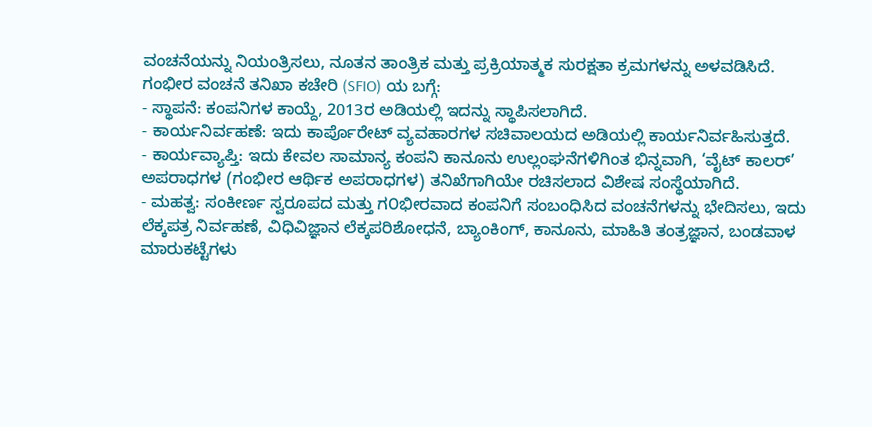ವಂಚನೆಯನ್ನು ನಿಯಂತ್ರಿಸಲು, ನೂತನ ತಾಂತ್ರಿಕ ಮತ್ತು ಪ್ರಕ್ರಿಯಾತ್ಮಕ ಸುರಕ್ಷತಾ ಕ್ರಮಗಳನ್ನು ಅಳವಡಿಸಿದೆ.
ಗಂಭೀರ ವಂಚನೆ ತನಿಖಾ ಕಚೇರಿ (SFIO) ಯ ಬಗ್ಗೆ:
- ಸ್ಥಾಪನೆ: ಕಂಪನಿಗಳ ಕಾಯ್ದೆ, 2013ರ ಅಡಿಯಲ್ಲಿ ಇದನ್ನು ಸ್ಥಾಪಿಸಲಾಗಿದೆ.
- ಕಾರ್ಯನಿರ್ವಹಣೆ: ಇದು ಕಾರ್ಪೊರೇಟ್ ವ್ಯವಹಾರಗಳ ಸಚಿವಾಲಯದ ಅಡಿಯಲ್ಲಿ ಕಾರ್ಯನಿರ್ವಹಿಸುತ್ತದೆ.
- ಕಾರ್ಯವ್ಯಾಪ್ತಿ: ಇದು ಕೇವಲ ಸಾಮಾನ್ಯ ಕಂಪನಿ ಕಾನೂನು ಉಲ್ಲಂಘನೆಗಳಿಗಿಂತ ಭಿನ್ನವಾಗಿ, ‘ವೈಟ್ ಕಾಲರ್’ ಅಪರಾಧಗಳ (ಗಂಭೀರ ಆರ್ಥಿಕ ಅಪರಾಧಗಳ) ತನಿಖೆಗಾಗಿಯೇ ರಚಿಸಲಾದ ವಿಶೇಷ ಸಂಸ್ಥೆಯಾಗಿದೆ.
- ಮಹತ್ವ: ಸಂಕೀರ್ಣ ಸ್ವರೂಪದ ಮತ್ತು ಗ೦ಭೀರವಾದ ಕಂಪನಿಗೆ ಸಂಬಂಧಿಸಿದ ವಂಚನೆಗಳನ್ನು ಭೇದಿಸಲು, ಇದು ಲೆಕ್ಕಪತ್ರ ನಿರ್ವಹಣೆ, ವಿಧಿವಿಜ್ಞಾನ ಲೆಕ್ಕಪರಿಶೋಧನೆ, ಬ್ಯಾಂಕಿಂಗ್, ಕಾನೂನು, ಮಾಹಿತಿ ತಂತ್ರಜ್ಞಾನ, ಬಂಡವಾಳ ಮಾರುಕಟ್ಟೆಗಳು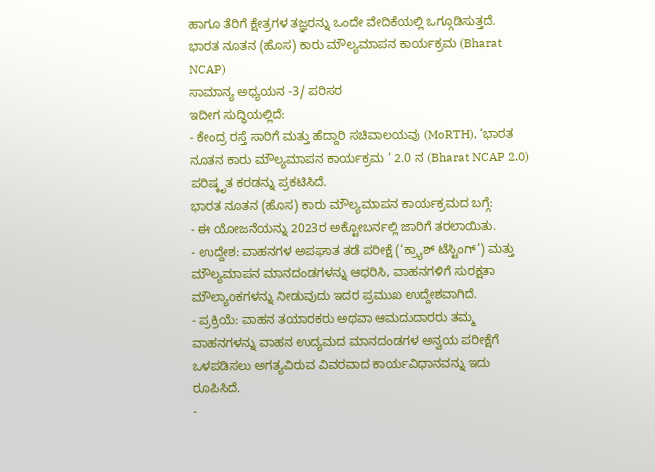ಹಾಗೂ ತೆರಿಗೆ ಕ್ಷೇತ್ರಗಳ ತಜ್ಞರನ್ನು ಒಂದೇ ವೇದಿಕೆಯಲ್ಲಿ ಒಗ್ಗೂಡಿಸುತ್ತದೆ.
ಭಾರತ ನೂತನ (ಹೊಸ) ಕಾರು ಮೌಲ್ಯಮಾಪನ ಕಾರ್ಯಕ್ರಮ (Bharat NCAP)
ಸಾಮಾನ್ಯ ಅಧ್ಯಯನ -3/ ಪರಿಸರ
ಇದೀಗ ಸುದ್ಧಿಯಲ್ಲಿದೆ:
- ಕೇಂದ್ರ ರಸ್ತೆ ಸಾರಿಗೆ ಮತ್ತು ಹೆದ್ದಾರಿ ಸಚಿವಾಲಯವು (MoRTH), ‘ಭಾರತ ನೂತನ ಕಾರು ಮೌಲ್ಯಮಾಪನ ಕಾರ್ಯಕ್ರಮ ‘ 2.0 ನ (Bharat NCAP 2.0) ಪರಿಷ್ಕೃತ ಕರಡನ್ನು ಪ್ರಕಟಿಸಿದೆ.
ಭಾರತ ನೂತನ (ಹೊಸ) ಕಾರು ಮೌಲ್ಯಮಾಪನ ಕಾರ್ಯಕ್ರಮದ ಬಗ್ಗೆ:
- ಈ ಯೋಜನೆಯನ್ನು 2023ರ ಅಕ್ಟೋಬರ್ನಲ್ಲಿ ಜಾರಿಗೆ ತರಲಾಯಿತು.
- ಉದ್ದೇಶ: ವಾಹನಗಳ ಅಪಘಾತ ತಡೆ ಪರೀಕ್ಷೆ (‘ಕ್ರ್ಯಾಶ್ ಟೆಸ್ಟಿಂಗ್’) ಮತ್ತು ಮೌಲ್ಯಮಾಪನ ಮಾನದಂಡಗಳನ್ನು ಆಧರಿಸಿ, ವಾಹನಗಳಿಗೆ ಸುರಕ್ಷತಾ ಮೌಲ್ಯಾoಕಗಳನ್ನು ನೀಡುವುದು ಇದರ ಪ್ರಮುಖ ಉದ್ದೇಶವಾಗಿದೆ.
- ಪ್ರಕ್ರಿಯೆ: ವಾಹನ ತಯಾರಕರು ಅಥವಾ ಆಮದುದಾರರು ತಮ್ಮ ವಾಹನಗಳನ್ನು ವಾಹನ ಉದ್ಯಮದ ಮಾನದಂಡಗಳ ಅನ್ವಯ ಪರೀಕ್ಷೆಗೆ ಒಳಪಡಿಸಲು ಅಗತ್ಯವಿರುವ ವಿವರವಾದ ಕಾರ್ಯವಿಧಾನವನ್ನು ಇದು ರೂಪಿಸಿದೆ.
-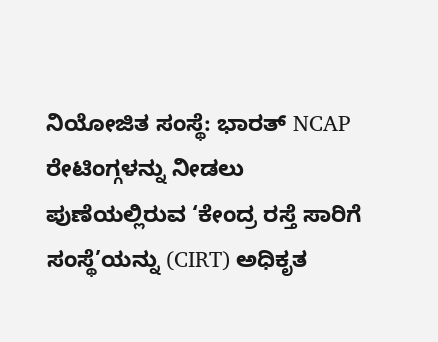ನಿಯೋಜಿತ ಸಂಸ್ಥೆ: ಭಾರತ್ NCAP ರೇಟಿಂಗ್ಗಳನ್ನು ನೀಡಲು ಪುಣೆಯಲ್ಲಿರುವ ‘ಕೇಂದ್ರ ರಸ್ತೆ ಸಾರಿಗೆ ಸಂಸ್ಥೆ’ಯನ್ನು (CIRT) ಅಧಿಕೃತ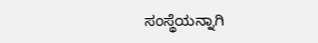ಸಂಸ್ಥೆಯನ್ನಾಗಿ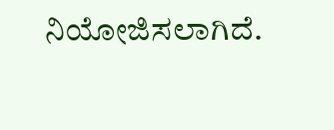ನಿಯೋಜಿಸಲಾಗಿದೆ.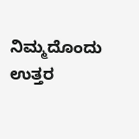ನಿಮ್ಮದೊಂದು ಉತ್ತರ